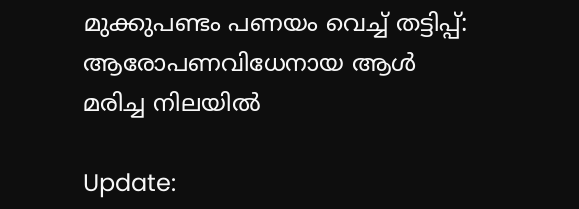മുക്കുപണ്ടം പണയം വെച്ച് തട്ടിപ്പ്: ആരോപണവിധേനായ ആള്‍ മരിച്ച നിലയില്‍

Update: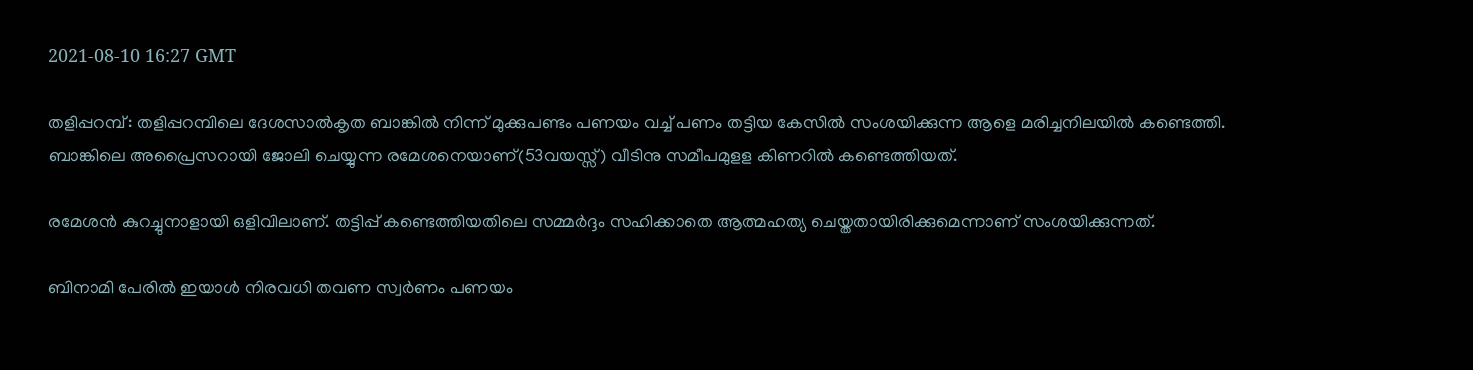2021-08-10 16:27 GMT

തളിപ്പറമ്പ്: തളിപ്പറമ്പിലെ ദേശസാല്‍കൃത ബാങ്കില്‍ നിന്ന് മുക്കുപണ്ടം പണയം വച്ച് പണം തട്ടിയ കേസില്‍ സംശയിക്കുന്ന ആളെ മരിച്ചനിലയില്‍ കണ്ടെത്തി. ബാങ്കിലെ അപ്രൈസറായി ജോലി ചെയ്യുന്ന രമേശനെയാണ്(53വയസ്സ്) വീടിനു സമീപമുളള കിണറില്‍ കണ്ടെത്തിയത്.

രമേശന്‍ കുറച്ചുനാളായി ഒളിവിലാണ്. തട്ടിപ്പ് കണ്ടെത്തിയതിലെ സമ്മര്‍ദ്ദം സഹിക്കാതെ ആത്മഹത്യ ചെയ്തതായിരിക്കുമെന്നാണ് സംശയിക്കുന്നത്.

ബിനാമി പേരില്‍ ഇയാള്‍ നിരവധി തവണ സ്വര്‍ണം പണയം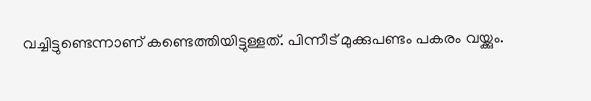വച്ചിട്ടുണ്ടെന്നാണ് കണ്ടെത്തിയിട്ടുള്ളത്. പിന്നീട് മുക്കുപണ്ടം പകരം വയ്ക്കും.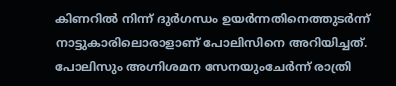കിണറില്‍ നിന്ന് ദുര്‍ഗന്ധം ഉയര്‍ന്നതിനെത്തുടര്‍ന്ന് നാട്ടുകാരിലൊരാളാണ് പോലിസിനെ അറിയിച്ചത്. പോലിസും അഗ്നിശമന സേനയുംചേര്‍ന്ന് രാത്രി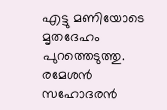എട്ടു മണിയോടെ മൃതദേഹം പുറത്തെടുത്തു. രമേശന്‍ സഹോദരന്‍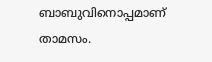ബാബുവിനൊപ്പമാണ് താമസം.